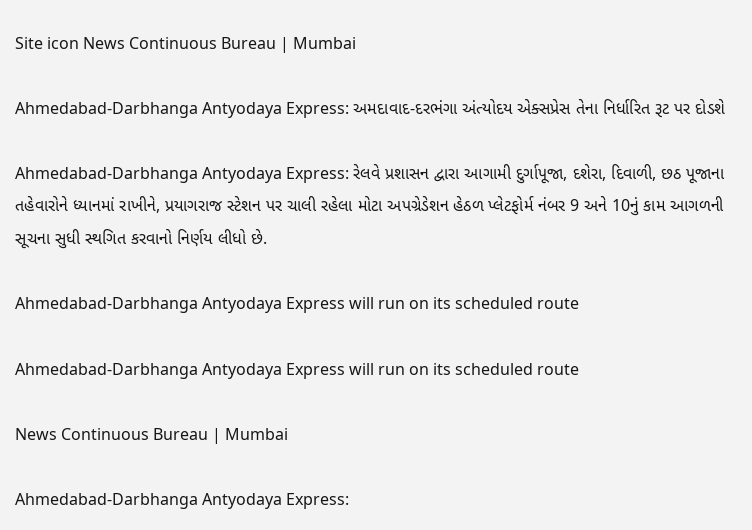Site icon News Continuous Bureau | Mumbai

Ahmedabad-Darbhanga Antyodaya Express: અમદાવાદ-દરભંગા અંત્યોદય એક્સપ્રેસ તેના નિર્ધારિત રૂટ પર દોડશે

Ahmedabad-Darbhanga Antyodaya Express: રેલવે પ્રશાસન દ્વારા આગામી દુર્ગાપૂજા, દશેરા, દિવાળી, છઠ પૂજાના તહેવારોને ધ્યાનમાં રાખીને, પ્રયાગરાજ સ્ટેશન પર ચાલી રહેલા મોટા અપગ્રેડેશન હેઠળ પ્લેટફોર્મ નંબર 9 અને 10નું કામ આગળની સૂચના સુધી સ્થગિત કરવાનો નિર્ણય લીધો છે.

Ahmedabad-Darbhanga Antyodaya Express will run on its scheduled route

Ahmedabad-Darbhanga Antyodaya Express will run on its scheduled route

News Continuous Bureau | Mumbai

Ahmedabad-Darbhanga Antyodaya Express: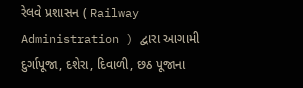રેલવે પ્રશાસન ( Railway Administration ) દ્વારા આગામી દુર્ગાપૂજા, દશેરા, દિવાળી, છઠ પૂજાના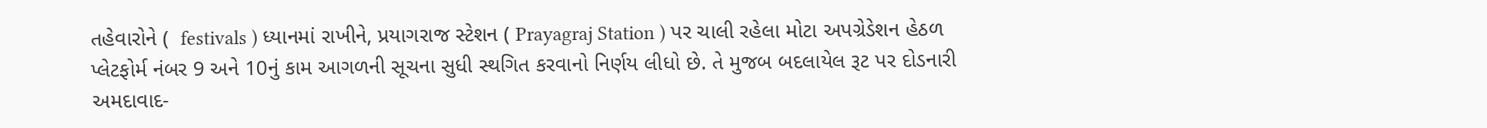તહેવારોને (  festivals ) ધ્યાનમાં રાખીને, પ્રયાગરાજ સ્ટેશન ( Prayagraj Station ) પર ચાલી રહેલા મોટા અપગ્રેડેશન હેઠળ પ્લેટફોર્મ નંબર 9 અને 10નું કામ આગળની સૂચના સુધી સ્થગિત કરવાનો નિર્ણય લીધો છે. તે મુજબ બદલાયેલ રૂટ પર દોડનારી અમદાવાદ-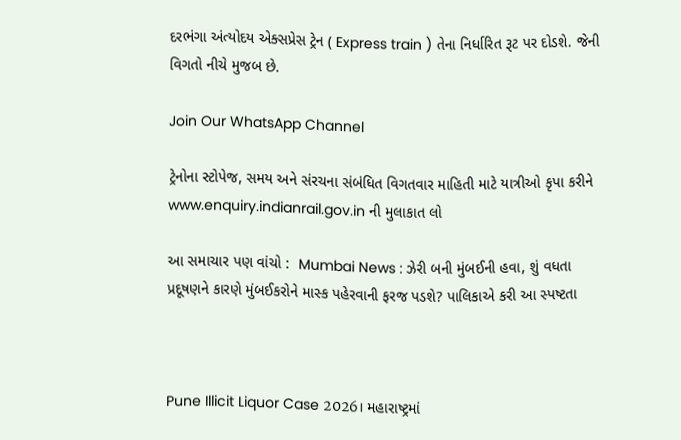દરભંગા અંત્યોદય એક્સપ્રેસ ટ્રેન ( Express train ) તેના નિર્ધારિત રૂટ પર દોડશે. જેની વિગતો નીચે મુજબ છે.

Join Our WhatsApp Channel

ટ્રેનોના સ્ટોપેજ, સમય અને સંરચના સંબંધિત વિગતવાર માહિતી માટે યાત્રીઓ કૃપા કરીને www.enquiry.indianrail.gov.in ની મુલાકાત લો

આ સમાચાર પણ વાંચો :  Mumbai News : ઝેરી બની મુંબઈની હવા, શું વધતા પ્રદૂષણને કારણે મુંબઈકરોને માસ્ક પહેરવાની ફરજ પડશે? પાલિકાએ કરી આ સ્પષ્ટતા



Pune Illicit Liquor Case 2026। મહારાષ્ટ્રમાં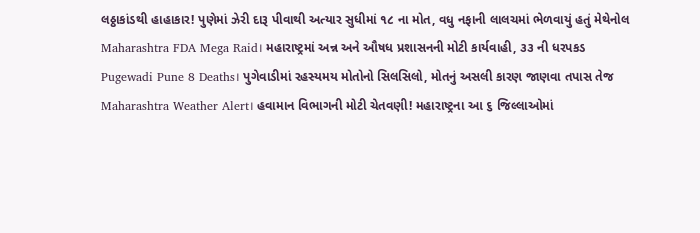લઠ્ઠાકાંડથી હાહાકાર! પુણેમાં ઝેરી દારૂ પીવાથી અત્યાર સુધીમાં ૧૮ ના મોત, વધુ નફાની લાલચમાં ભેળવાયું હતું મેથેનોલ
Maharashtra FDA Mega Raid। મહારાષ્ટ્રમાં અન્ન અને ઔષધ પ્રશાસનની મોટી કાર્યવાહી, ૩૩ ની ધરપકડ
Pugewadi Pune 8 Deaths। પુગેવાડીમાં રહસ્યમય મોતોનો સિલસિલો, મોતનું અસલી કારણ જાણવા તપાસ તેજ
Maharashtra Weather Alert। હવામાન વિભાગની મોટી ચેતવણી! મહારાષ્ટ્રના આ ૬ જિલ્લાઓમાં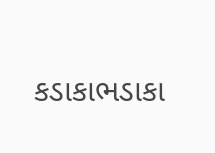કડાકાભડાકા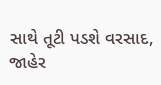સાથે તૂટી પડશે વરસાદ, જાહેર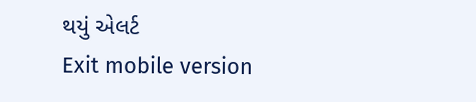થયું એલર્ટ
Exit mobile version